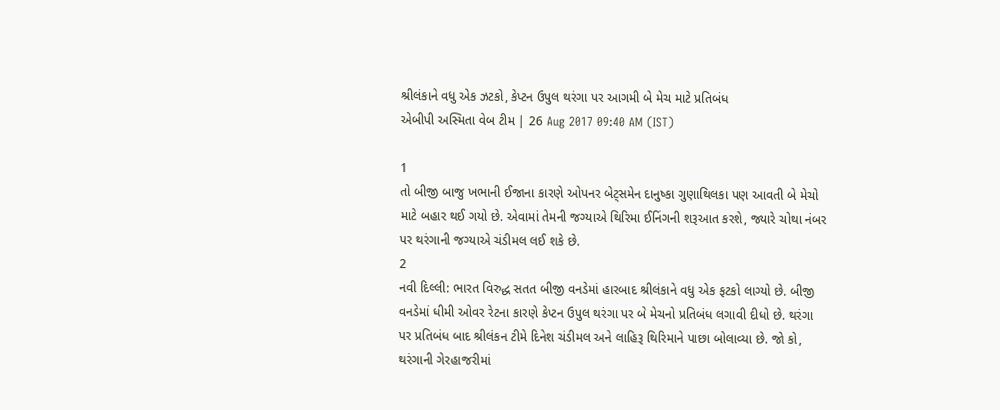શ્રીલંકાને વધુ એક ઝટકો, કેપ્ટન ઉપુલ થરંગા પર આગમી બે મેચ માટે પ્રતિબંધ
એબીપી અસ્મિતા વેબ ટીમ | 26 Aug 2017 09:40 AM (IST)

1
તો બીજી બાજુ ખભાની ઈજાના કારણે ઓપનર બેટ્સમેન દાનુષ્કા ગુણાથિલકા પણ આવતી બે મેચો માટે બહાર થઈ ગયો છે. એવામાં તેમની જગ્યાએ થિરિમા ઈનિંગની શરૂઆત કરશે, જ્યારે ચોથા નંબર પર થરંગાની જગ્યાએ ચંડીમલ લઈ શકે છે.
2
નવી દિલ્લી: ભારત વિરુદ્ધ સતત બીજી વનડેમાં હારબાદ શ્રીલંકાને વધુ એક ફટકો લાગ્યો છે. બીજી વનડેમાં ધીમી ઓવર રેટના કારણે કેપ્ટન ઉપુલ થરંગા પર બે મેચનો પ્રતિબંધ લગાવી દીધો છે. થરંગા પર પ્રતિબંધ બાદ શ્રીલંકન ટીમે દિનેશ ચંડીમલ અને લાહિરૂ થિરિમાને પાછા બોલાવ્યા છે. જો કો, થરંગાની ગેરહાજરીમાં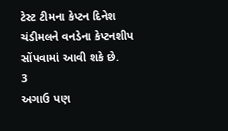ટેસ્ટ ટીમના કેપ્ટન દિનેશ ચંડીમલને વનડેના કેપ્ટનશીપ સોંપવામાં આવી શકે છે.
3
અગાઉ પણ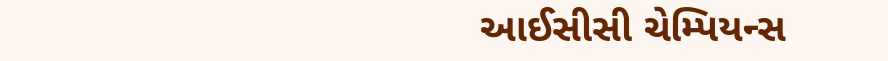આઈસીસી ચેમ્પિયન્સ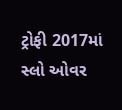ટ્રોફી 2017માં સ્લો ઓવર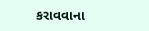કરાવવાના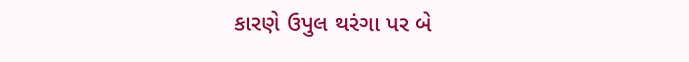કારણે ઉપુલ થરંગા પર બે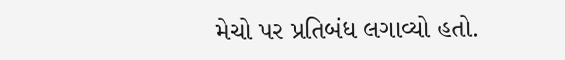મેચો પર પ્રતિબંધ લગાવ્યો હતો.